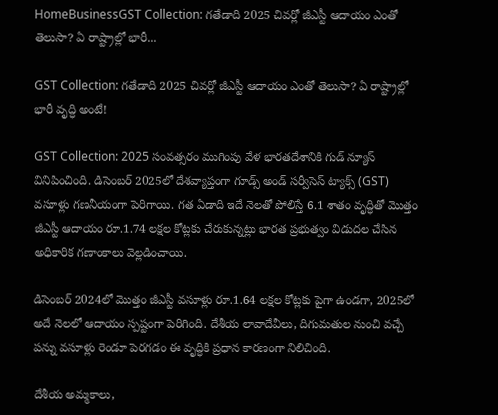HomeBusinessGST Collection: గతేడాది 2025 చివర్లో జీఎస్టీ ఆదాయం ఎంతో తెలుసా? ఏ రాష్ట్రాల్లో భారీ...

GST Collection: గతేడాది 2025 చివర్లో జీఎస్టీ ఆదాయం ఎంతో తెలుసా? ఏ రాష్ట్రాల్లో భారీ వృద్ధి అంటే!

GST Collection: 2025 సంవత్సరం ముగింపు వేళ భారతదేశానికి గుడ్ న్యూస్ వినిపించింది. డిసెంబర్ 2025లో దేశవ్యాప్తంగా గూడ్స్ అండ్ సర్వీసెస్ ట్యాక్స్ (GST) వసూళ్లు గణనీయంగా పెరిగాయి. గత ఏడాది ఇదే నెలతో పోలిస్తే 6.1 శాతం వృద్ధితో మొత్తం జీఎస్టీ ఆదాయం రూ.1.74 లక్షల కోట్లకు చేరుకున్నట్లు భారత ప్రభుత్వం విడుదల చేసిన అధికారిక గణాంకాలు వెల్లడించాయి.

డిసెంబర్ 2024లో మొత్తం జీఎస్టీ వసూళ్లు రూ.1.64 లక్షల కోట్లకు పైగా ఉండగా, 2025లో అదే నెలలో ఆదాయం స్పష్టంగా పెరిగింది. దేశీయ లావాదేవీలు, దిగుమతుల నుంచి వచ్చే పన్ను వసూళ్లు రెండూ పెరగడం ఈ వృద్ధికి ప్రధాన కారణంగా నిలిచింది.

దేశీయ అమ్మకాలు,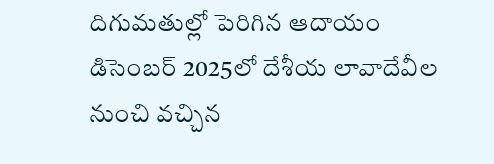దిగుమతుల్లో పెరిగిన ఆదాయం
డిసెంబర్ 2025లో దేశీయ లావాదేవీల నుంచి వచ్చిన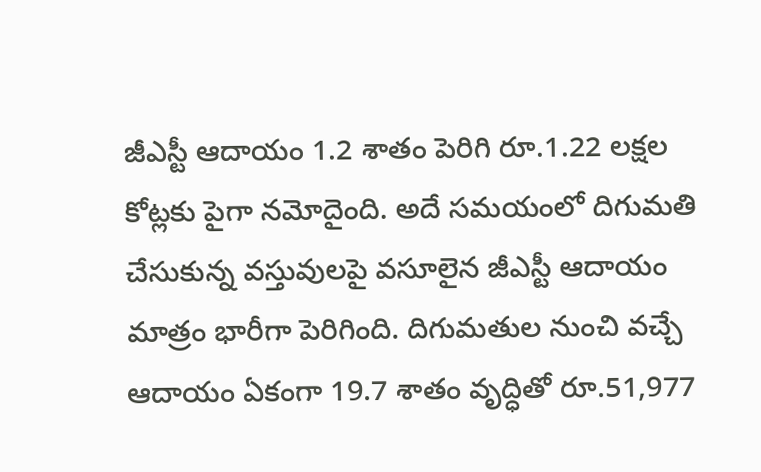జీఎస్టీ ఆదాయం 1.2 శాతం పెరిగి రూ.1.22 లక్షల కోట్లకు పైగా నమోదైంది. అదే సమయంలో దిగుమతి చేసుకున్న వస్తువులపై వసూలైన జీఎస్టీ ఆదాయం మాత్రం భారీగా పెరిగింది. దిగుమతుల నుంచి వచ్చే ఆదాయం ఏకంగా 19.7 శాతం వృద్ధితో రూ.51,977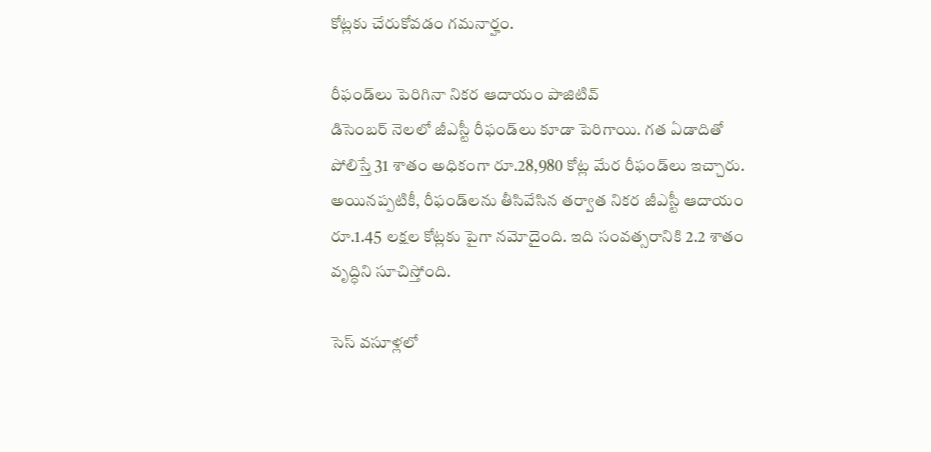కోట్లకు చేరుకోవడం గమనార్హం.

రీఫండ్‌లు పెరిగినా నికర ఆదాయం పాజిటివ్
డిసెంబర్ నెలలో జీఎస్టీ రీఫండ్‌లు కూడా పెరిగాయి. గత ఏడాదితో పోలిస్తే 31 శాతం అధికంగా రూ.28,980 కోట్ల మేర రీఫండ్‌లు ఇచ్చారు. అయినప్పటికీ, రీఫండ్‌లను తీసివేసిన తర్వాత నికర జీఎస్టీ ఆదాయం రూ.1.45 లక్షల కోట్లకు పైగా నమోదైంది. ఇది సంవత్సరానికి 2.2 శాతం వృద్ధిని సూచిస్తోంది.

సెస్ వసూళ్లలో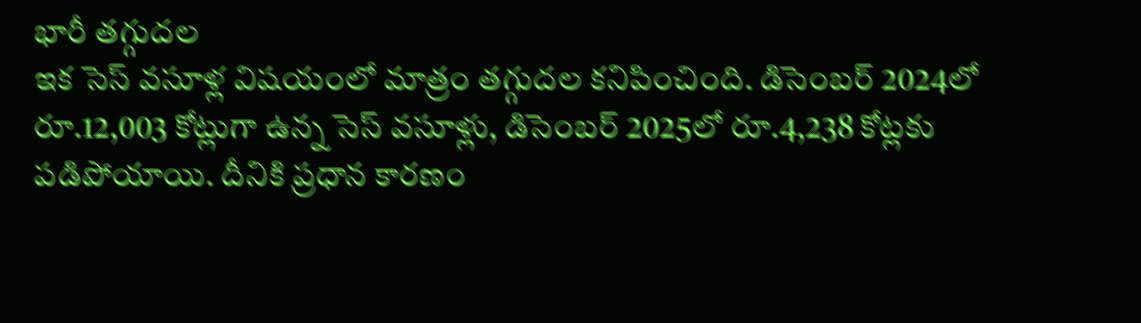భారీ తగ్గుదల
ఇక సెస్ వసూళ్ల విషయంలో మాత్రం తగ్గుదల కనిపించింది. డిసెంబర్ 2024లో రూ.12,003 కోట్లుగా ఉన్న సెస్ వసూళ్లు, డిసెంబర్ 2025లో రూ.4,238 కోట్లకు పడిపోయాయి. దీనికి ప్రధాన కారణం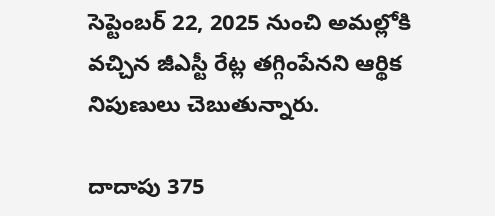సెప్టెంబర్ 22, 2025 నుంచి అమల్లోకి వచ్చిన జీఎస్టీ రేట్ల తగ్గింపేనని ఆర్థిక నిపుణులు చెబుతున్నారు.

దాదాపు 375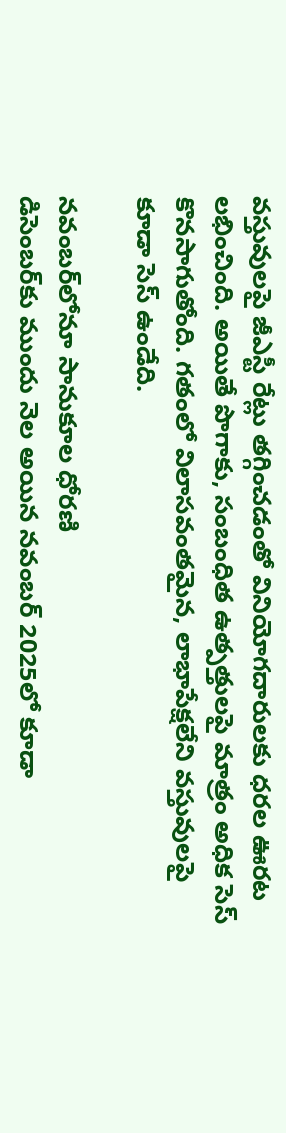వస్తువులపై జీఎస్టీ రేట్లు తగ్గించడంతో వినియోగదారులకు ధరల ఊరట లభించింది. అయితే పొగాకు, సంబంధిత ఉత్పత్తులపై మాత్రం అధిక సెస్ కొనసాగుతోంది. గతంలో విలాసవంతమైన, లాభాపేక్షలేని వస్తువులపై కూడా సెస్ ఉండేది.

నవంబర్‌లోనూ సానుకూల ధోరణి
డిసెంబర్‌కు ముందు నెల అయిన నవంబర్ 2025లో కూడా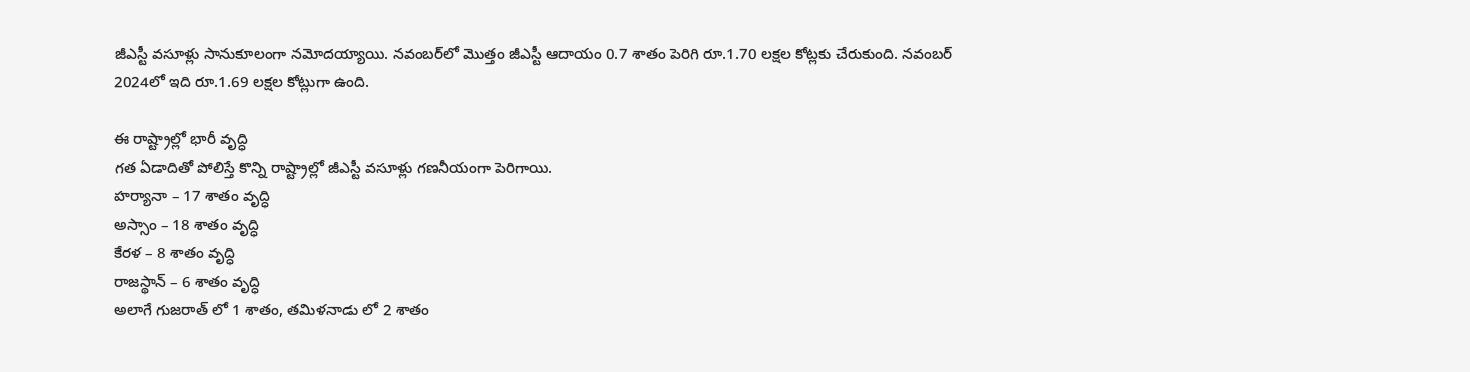జీఎస్టీ వసూళ్లు సానుకూలంగా నమోదయ్యాయి. నవంబర్‌లో మొత్తం జీఎస్టీ ఆదాయం 0.7 శాతం పెరిగి రూ.1.70 లక్షల కోట్లకు చేరుకుంది. నవంబర్ 2024లో ఇది రూ.1.69 లక్షల కోట్లుగా ఉంది.

ఈ రాష్ట్రాల్లో భారీ వృద్ధి
గత ఏడాదితో పోలిస్తే కొన్ని రాష్ట్రాల్లో జీఎస్టీ వసూళ్లు గణనీయంగా పెరిగాయి.
హర్యానా – 17 శాతం వృద్ధి
అస్సాం – 18 శాతం వృద్ధి
కేరళ – 8 శాతం వృద్ధి
రాజస్థాన్ – 6 శాతం వృద్ధి
అలాగే గుజరాత్ లో 1 శాతం, తమిళనాడు లో 2 శాతం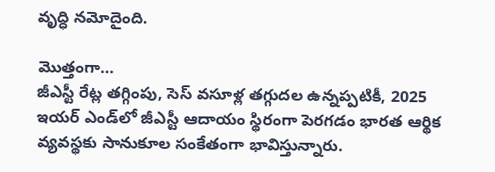వృద్ధి నమోదైంది.

మొత్తంగా…
జీఎస్టీ రేట్ల తగ్గింపు, సెస్ వసూళ్ల తగ్గుదల ఉన్నప్పటికీ, 2025 ఇయర్‌ ఎండ్‌లో జీఎస్టీ ఆదాయం స్థిరంగా పెరగడం భారత ఆర్థిక వ్యవస్థకు సానుకూల సంకేతంగా భావిస్తున్నారు.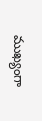ముఖ్యంగా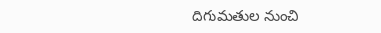దిగుమతుల నుంచి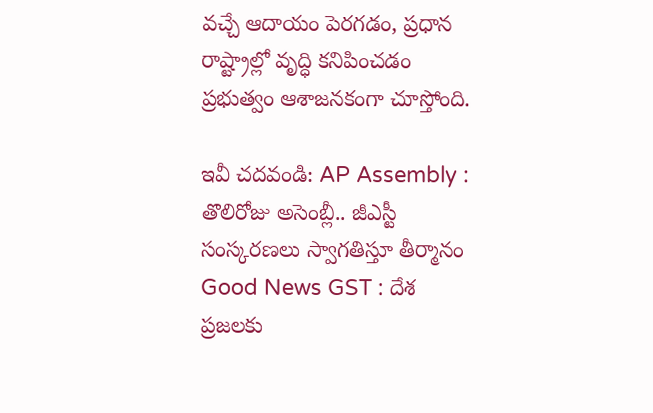వచ్చే ఆదాయం పెరగడం, ప్రధాన రాష్ట్రాల్లో వృద్ధి కనిపించడం ప్రభుత్వం ఆశాజనకంగా చూస్తోంది.

ఇవీ చదవండి: AP Assembly : తొలిరోజు అసెంబ్లీ.. జీఎస్టీ సంస్కరణలు స్వాగతిస్తూ తీర్మానం
Good News GST : దేశ ప్రజలకు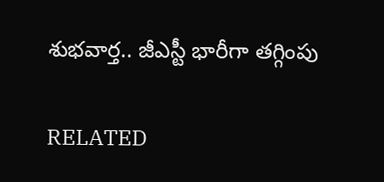శుభవార్త.. జీఎస్టీ భారీగా తగ్గింపు

RELATED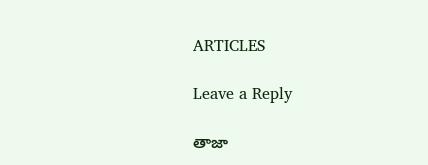ARTICLES

Leave a Reply

తాజా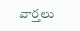వార్తలు